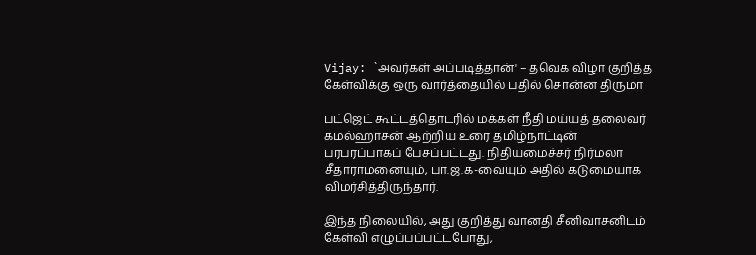Vijay: `அவர்கள் அப்படித்தான்' – தவெக விழா குறித்த கேள்விக்கு ஒரு வார்த்தையில் பதில் சொன்ன திருமா

பட்ஜெட் கூட்டத்தொடரில் மக்கள் நீதி மய்யத் தலைவர் கமல்ஹாசன் ஆற்றிய உரை தமிழ்நாட்டின் பரபரப்பாகப் பேசப்பட்டது. நிதியமைச்சர் நிர்மலா சீதாராமனையும், பா.ஜ.க-வையும் அதில் கடுமையாக விமர்சித்திருந்தார்.

இந்த நிலையில், அது குறித்து வானதி சீனிவாசனிடம் கேள்வி எழுப்பப்பட்டபோது,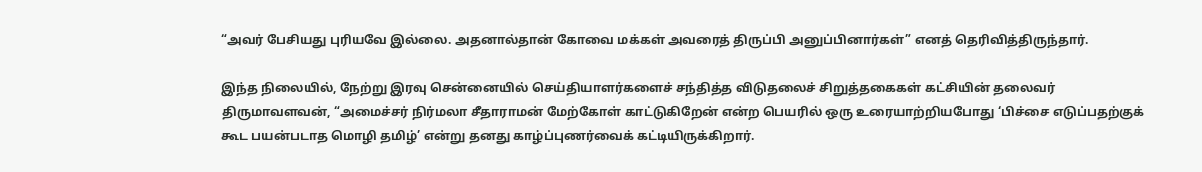“அவர் பேசியது புரியவே இல்லை. அதனால்தான் கோவை மக்கள் அவரைத் திருப்பி அனுப்பினார்கள்” எனத் தெரிவித்திருந்தார்.

இந்த நிலையில், நேற்று இரவு சென்னையில் செய்தியாளர்களைச் சந்தித்த விடுதலைச் சிறுத்தகைகள் கட்சியின் தலைவர் திருமாவளவன், “அமைச்சர் நிர்மலா சீதாராமன் மேற்கோள் காட்டுகிறேன் என்ற பெயரில் ஒரு உரையாற்றியபோது ‘பிச்சை எடுப்பதற்குக் கூட பயன்படாத மொழி தமிழ்’ என்று தனது காழ்ப்புணர்வைக் கட்டியிருக்கிறார்.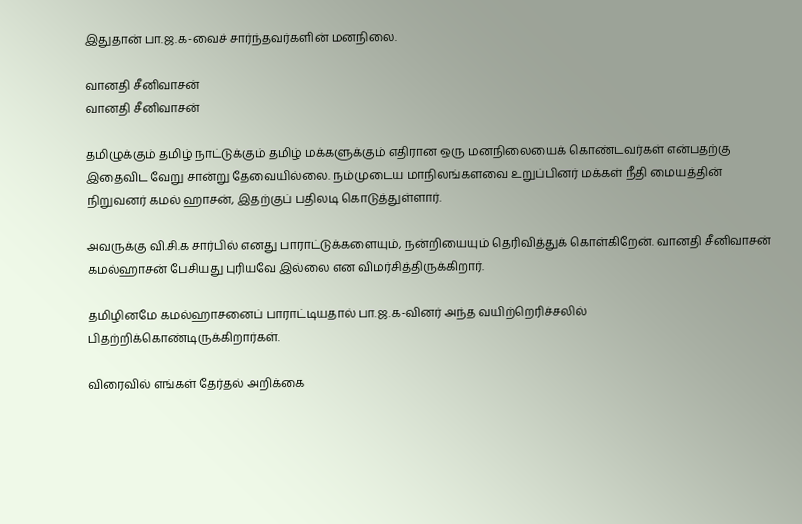இதுதான் பா.ஜ.க-வைச் சார்ந்தவர்களின் மனநிலை.

வானதி சீனிவாசன்
வானதி சீனிவாசன்

தமிழுக்கும் தமிழ் நாட்டுக்கும் தமிழ் மக்களுக்கும் எதிரான ஒரு மனநிலையைக் கொண்டவர்கள் என்பதற்கு இதைவிட வேறு சான்று தேவையில்லை. நம்முடைய மாநிலங்களவை உறுப்பினர் மக்கள் நீதி மையத்தின் நிறுவனர் கமல் ஹாசன், இதற்குப் பதிலடி கொடுத்துள்ளார்.

அவருக்கு வி.சி.க சார்பில் எனது பாராட்டுக்களையும், நன்றியையும் தெரிவித்துக் கொள்கிறேன். வானதி சீனிவாசன் கமல்ஹாசன் பேசியது புரியவே இல்லை என விமர்சித்திருக்கிறார்.

தமிழினமே கமல்ஹாசனைப் பாராட்டியதால் பா.ஜ.க-வினர் அந்த வயிற்றெரிச்சலில் பிதற்றிக்கொண்டிருக்கிறார்கள்.

விரைவில் எங்கள் தேர்தல் அறிக்கை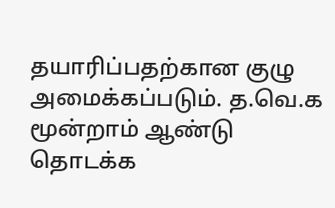தயாரிப்பதற்கான குழு அமைக்கப்படும். த.வெ.க மூன்றாம் ஆண்டு தொடக்க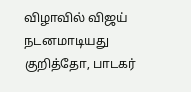விழாவில் விஜய் நடனமாடியது குறித்தோ, பாடகர்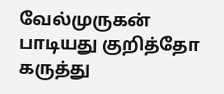வேல்முருகன் பாடியது குறித்தோ கருத்து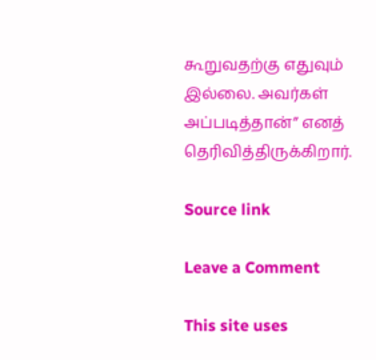கூறுவதற்கு எதுவும் இல்லை. அவர்கள் அப்படித்தான்” எனத் தெரிவித்திருக்கிறார்.

Source link

Leave a Comment

This site uses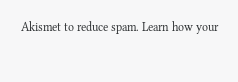Akismet to reduce spam. Learn how your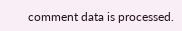comment data is processed.